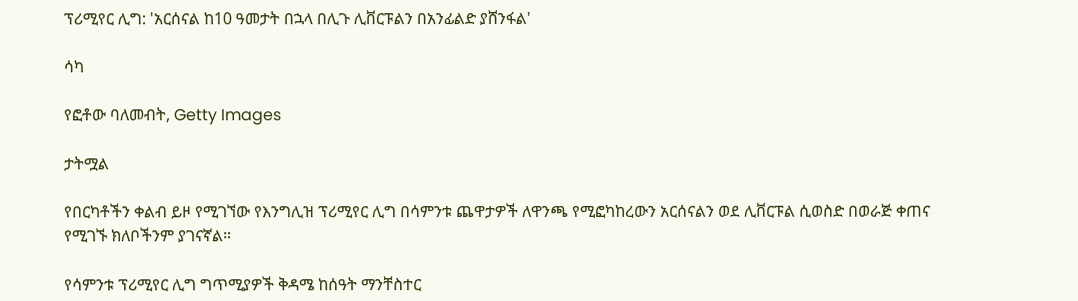ፕሪሚየር ሊግ: 'አርሰናል ከ10 ዓመታት በኋላ በሊጉ ሊቨርፑልን በአንፊልድ ያሸንፋል'

ሳካ

የፎቶው ባለመብት, Getty Images

ታትሟል

የበርካቶችን ቀልብ ይዞ የሚገኘው የእንግሊዝ ፕሪሚየር ሊግ በሳምንቱ ጨዋታዎች ለዋንጫ የሚፎካከረውን አርሰናልን ወደ ሊቨርፑል ሲወስድ በወራጅ ቀጠና የሚገኙ ክለቦችንም ያገናኛል።

የሳምንቱ ፕሪሚየር ሊግ ግጥሚያዎች ቅዳሜ ከሰዓት ማንቸስተር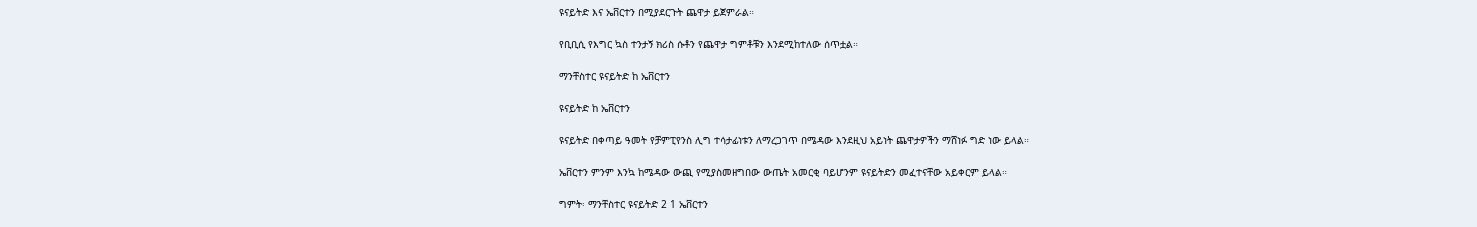ዩናይትድ እና ኤቨርተን በሚያደርጉት ጨዋታ ይጀምራል።

የቢቢሲ የእግር ኳስ ተንታኝ ክሪስ ሱቶን የጨዋታ ግምቶቹን እንደሚከተለው ሰጥቷል።

ማንቸስተር ዩናይትድ ከ ኤቨርተን

ዩናይትድ ከ ኤቨርተን

ዩናይትድ በቀጣይ ዓመት የቻምፒየንስ ሊግ ተሳታፊነቱን ለማረጋገጥ በሜዳው እንደዚህ አይነት ጨዋታዎችን ማሸነፉ ግድ ነው ይላል።

ኤቨርተን ምንም እንኳ ከሜዳው ውጪ የሚያስመዘግበው ውጤት አመርቂ ባይሆንም ዩናይትድን መፈተናቸው አይቀርም ይላል።

ግምት፡ ማንቸስተር ዩናይትድ 2 1 ኤቨርተን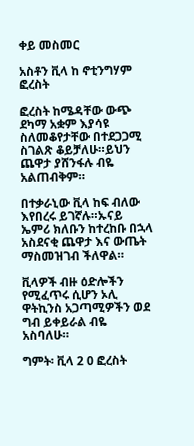ቀይ መስመር

አስቶን ቪላ ከ ኖቲንግሃም ፎረስት

ፎረስት ከሜዳቸው ውጭ ደካማ አቋም እያሳዩ ስለመቆየታቸው በተደጋጋሚ ስገልጽ ቆይቻለሁ።ይህን ጨዋታ ያሸንፋሉ ብዬ አልጠብቅም።

በተቃራኒው ቪላ ከፍ ብለው እየበረሩ ይገኛሉ።ኡናይ ኤምሪ ክለቡን ከተረከቡ በኋላ አስደናቂ ጨዋታ እና ውጤት ማስመዝገብ ችለዋል።

ቪላዎች ብዙ ዕድሎችን የሚፈጥሩ ሲሆን ኦሊ ዋትኪንስ አጋጣሚዎችን ወደ ግብ ይቀይራል ብዬ አስባለሁ።

ግምት፡ ቪላ 2 0 ፎረስት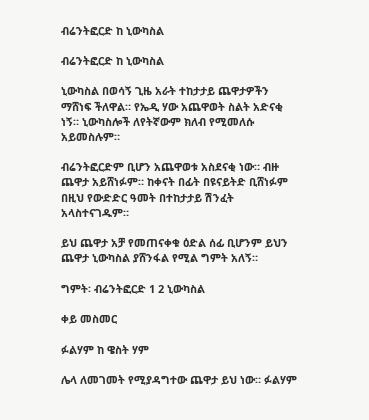ብሬንትፎርድ ከ ኒውካስል

ብሬንትፎርድ ከ ኒውካስል

ኒውካስል በወሳኝ ጊዜ አራት ተከታታይ ጨዋታዎችን ማሸነፍ ችለዋል። የኤዲ ሃው አጨዋወት ስልት አድናቂ ነኝ። ኒውካስሎች ለየትኛውም ክለብ የሚመለሱ አይመስሉም።

ብሬንትፎርድም ቢሆን አጨዋወቱ አስደናቂ ነው። ብዙ ጨዋታ አይሸነፉም። ከቀናት በፊት በዩናይትድ ቢሸነፉም በዚህ የውድድር ዓመት በተከታታይ ሽንፈት አላስተናገዱም።

ይህ ጨዋታ አቻ የመጠናቀቁ ዕድል ሰፊ ቢሆንም ይህን ጨዋታ ኒውካስል ያሸንፋል የሚል ግምት አለኝ።

ግምት፡ ብሬንትፎርድ 1 2 ኒውካስል

ቀይ መስመር

ፉልሃም ከ ዌስት ሃም

ሌላ ለመገመት የሚያዳግተው ጨዋታ ይህ ነው። ፉልሃም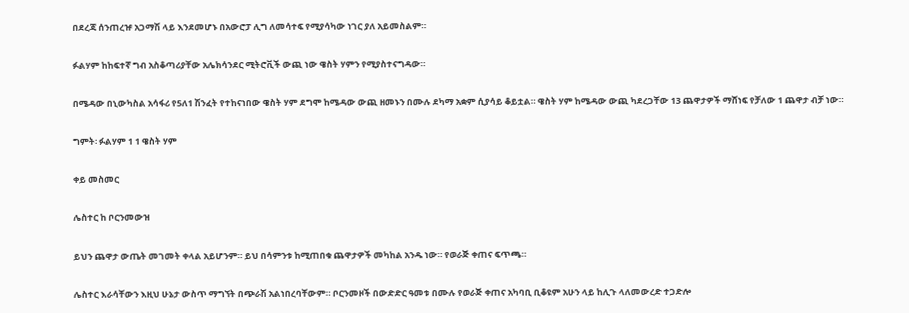በደረጃ ሰንጠረዡ አጋማሽ ላይ እንደመሆኑ በአውሮፓ ሊግ ለመሳተፍ የሚያሳካው ነገር ያለ አይመስልም።

ፉልሃም ከከፍተኛ ግብ አስቆጣሪያቸው አሌክሳንደር ሚትሮቪች ውጪ ነው ዌስት ሃምን የሚያስተናግዳው።

በሜዳው በኒውካስል አሳፋሪ የ5ለ1 ሽንፈት የተከናነበው ዌስት ሃም ደግሞ ከሜዳው ውጪ ዘመኑን በሙሉ ደካማ አቋም ሲያሳይ ቆይቷል። ዌስት ሃም ከሜዳው ውጪ ካደረጋቸው 13 ጨዋታዎች ማሸነፍ የቻለው 1 ጨዋታ ብቻ ነው።

ግምት፡ ፉልሃም 1 1 ዌስት ሃም

ቀይ መስመር

ሌስተር ከ ቦርንመውዝ

ይህን ጨዋታ ውጤት መገመት ቀላል አይሆንም። ይህ በሳምንቱ ከሚጠበቁ ጨዋታዎች መካከል አንዱ ነው። የወራጅ ቀጠና ፍጥጫ።

ሌስተር እራሳቸውን እዚህ ሁኔታ ውስጥ ማግኘት በጭራሽ አልነበረባቸውም። ቦርንመዞች በውድድር ዓመቱ በሙሉ የወራጅ ቀጠና አካባቢ ቢቆዩም አሁን ላይ ከሊጉ ላለመውረድ ተጋድሎ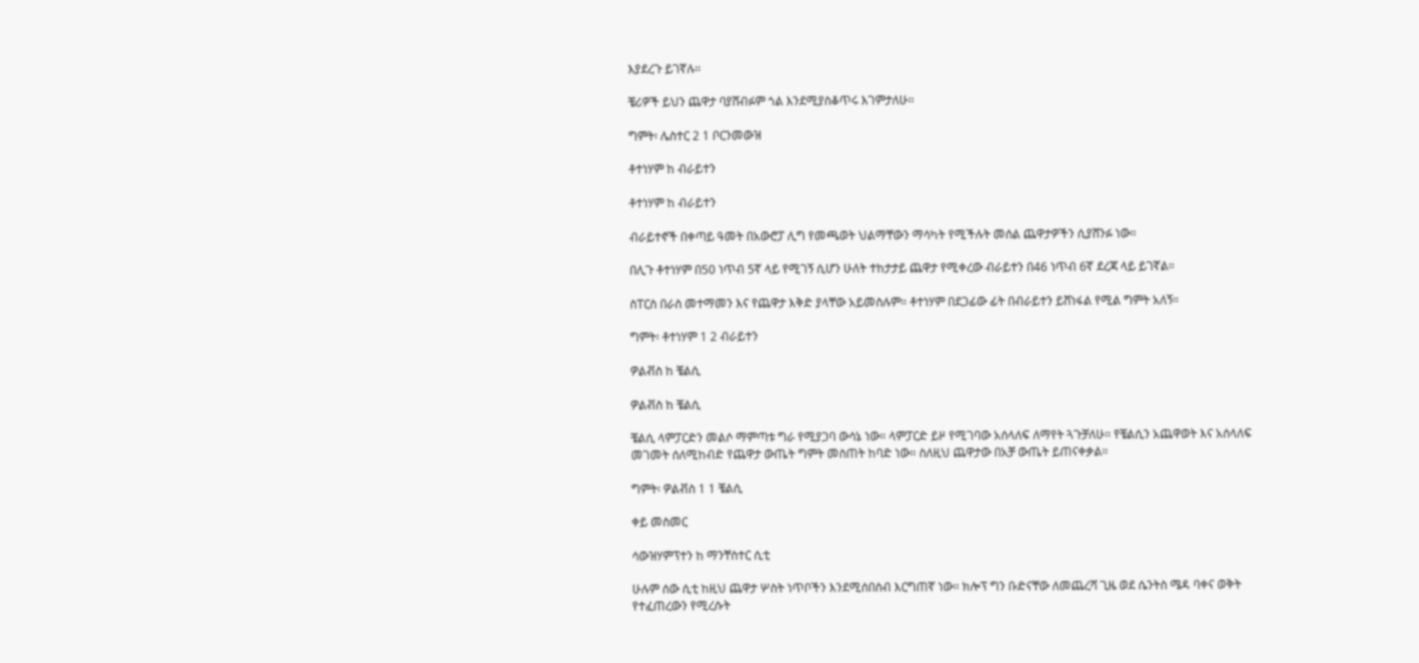እያደረጉ ይገኛሉ።

ቼሪዎች ይህን ጨዋታ ባያሸብፉም ጎል እንደሚያስቆጥሩ እገምታለሁ።

ግምት፡ ሌስተር 2 1 ቦርንመውዝ

ቶተነሃም ከ ብራይተን

ቶተነሃም ከ ብራይተን

ብራይተኖች በቀጣይ ዓመት በአውሮፓ ሊግ የመጫወት ህልማቸውን ማሳካት የሚችሉት መሰል ጨዋታዎችን ሲያሸንፉ ነው።

በሊጉ ቶተነሃም በ50 ነጥብ 5ኛ ላይ የሚገኝ ሲሆን ሁለት ተከታታይ ጨዋታ የሚቀረው ብራይተን በ46 ነጥብ 6ኛ ደረጃ ላይ ይገኛል።

ስፐርስ በራስ መተማመን እና የጨዋታ እቅድ ያላቸው አይመስሉም። ቶተነሃም በደጋፊው ፊት በብራይተን ይሸነፋል የሚል ግምት አለኝ።

ግምት፡ ቶተነሃም 1 2 ብራይተን

ዎልቭስ ከ ቼልሲ

ዎልቭስ ከ ቼልሲ

ቼልሲ ላምፓርድን መልሶ ማምጣቱ ግራ የሚያጋባ ውሳኔ ነው። ላምፓርድ ይዞ የሚገባው አሰላለፍ ለማየት ጓጉቻለሁ። የቼልሲን አጨዋወት እና አሰላለፍ መገመት ሰለሚከብድ የጨዋታ ውጤት ግምት መስጠት ከባድ ነው። ስለዚህ ጨዋታው በአቻ ውጤት ይጠናቀቃል።

ግምት፡ ዎልቭስ 1 1 ቼልሲ

ቀይ መስመር

ሳውዝሃምፕተን ከ ማንቸስተር ሲቲ

ሁሉም ሰው ሲቲ ከዚህ ጨዋታ ሦስት ነጥቦችን እንደሚሰበስብ እርግጠኛ ነው። ክሎፕ ግን ቡድናቸው ለመጨረሻ ጊዜ ወደ ሴንትስ ሜዳ ባቀና ወቅት የተፈጠረውን የሚረሱት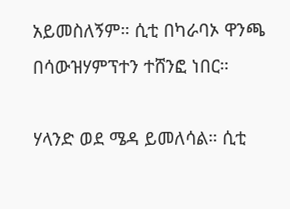አይመስለኝም። ሲቲ በካራባኦ ዋንጫ በሳውዝሃምፕተን ተሸንፎ ነበር።

ሃላንድ ወደ ሜዳ ይመለሳል። ሲቲ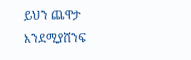ይህን ጨዋታ እንደሚያሸንፍ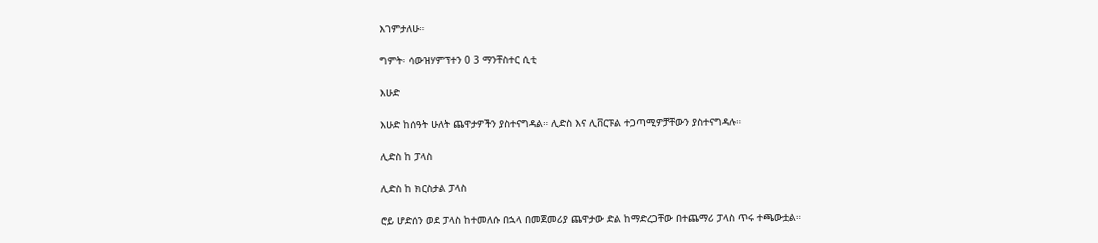እገምታለሁ።

ግምት፡ ሳውዝሃምፕተን 0 3 ማንቸስተር ሲቲ

እሁድ

እሁድ ከሰዓት ሁለት ጨዋታዎችን ያስተናግዳል። ሊድስ እና ሊቨርፑል ተጋጣሚዎቻቸውን ያስተናግዳሉ።

ሊድስ ከ ፓላስ

ሊድስ ከ ክርስታል ፓላስ

ሮይ ሆድሰን ወደ ፓላስ ከተመለሱ በኋላ በመጀመሪያ ጨዋታው ድል ከማድረጋቸው በተጨማሪ ፓላስ ጥሩ ተጫውቷል።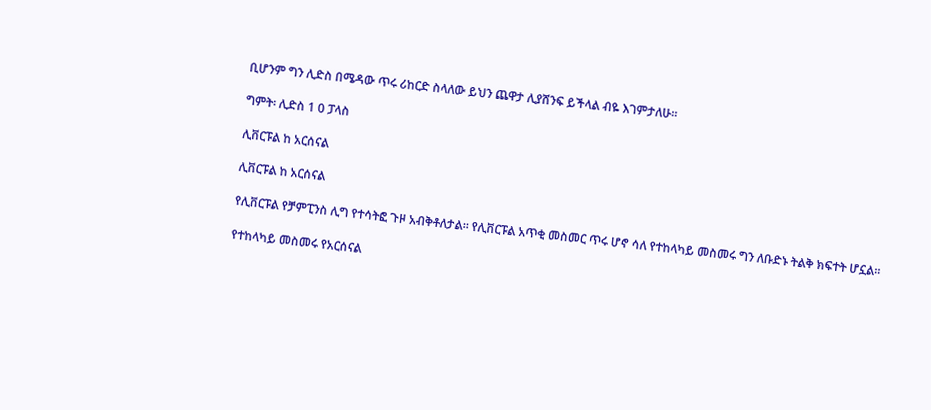ቢሆንም ግን ሊድስ በሜዳው ጥሩ ሪከርድ ስላለው ይህን ጨዋታ ሊያሸንፍ ይችላል ብዬ እገምታለሁ።

ግምት፡ ሊድስ 1 0 ፓላስ

ሊቨርፑል ከ አርሰናል

ሊቨርፑል ከ አርሰናል

የሊቨርፑል የቻምፒንስ ሊግ የተሳትፎ ጉዞ አብቅቶለታል። የሊቨርፑል አጥቂ መስመር ጥሩ ሆኖ ሳለ የተከላካይ መስመሩ ግን ለቡድኑ ትልቅ ክፍተት ሆኗል።

የተከላካይ መስመሩ የአርሰናል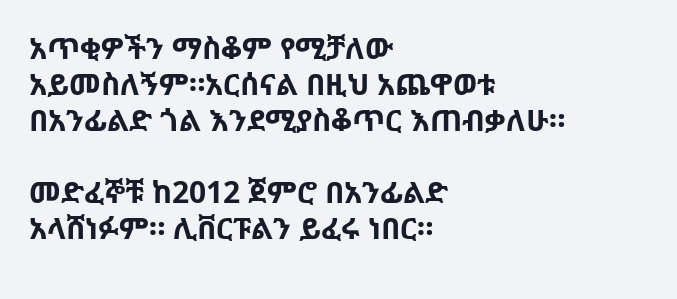አጥቂዎችን ማስቆም የሚቻለው አይመስለኝም።አርሰናል በዚህ አጨዋወቱ በአንፊልድ ጎል እንደሚያስቆጥር እጠብቃለሁ።

መድፈኞቹ ከ2012 ጀምሮ በአንፊልድ አላሸነፉም። ሊቨርፑልን ይፈሩ ነበር።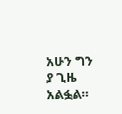አሁን ግን ያ ጊዜ አልፏል።